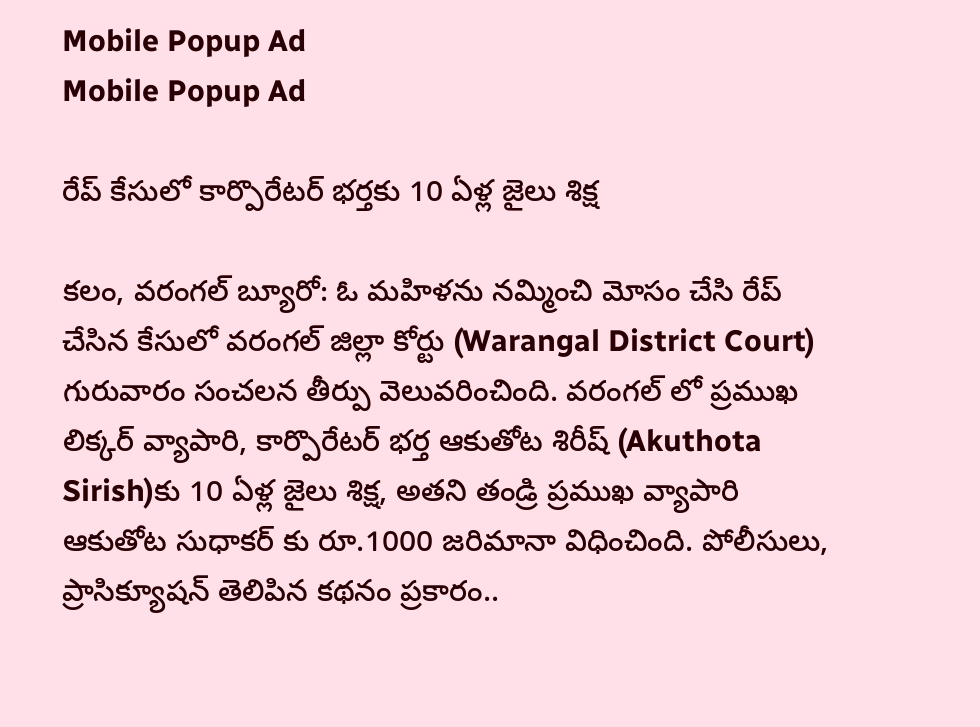Mobile Popup Ad
Mobile Popup Ad

రేప్ కేసులో కార్పొరేటర్ భర్తకు 10 ఏళ్ల జైలు శిక్ష

కలం, వరంగల్ బ్యూరో: ఓ మహిళను నమ్మించి మోసం చేసి రేప్ చేసిన కేసులో వరంగల్ జిల్లా కోర్టు (Warangal District Court) గురువారం సంచలన తీర్పు వెలువరించింది. వరంగల్ లో ప్రముఖ లిక్కర్ వ్యాపారి, కార్పొరేటర్ భర్త ఆకుతోట శిరీష్ (Akuthota Sirish)కు 10 ఏళ్ల జైలు శిక్ష, అతని తండ్రి ప్రముఖ వ్యాపారి ఆకుతోట సుధాకర్ కు రూ.1000 జరిమానా విధించింది. పోలీసులు, ప్రాసిక్యూషన్ తెలిపిన కథనం ప్రకారం..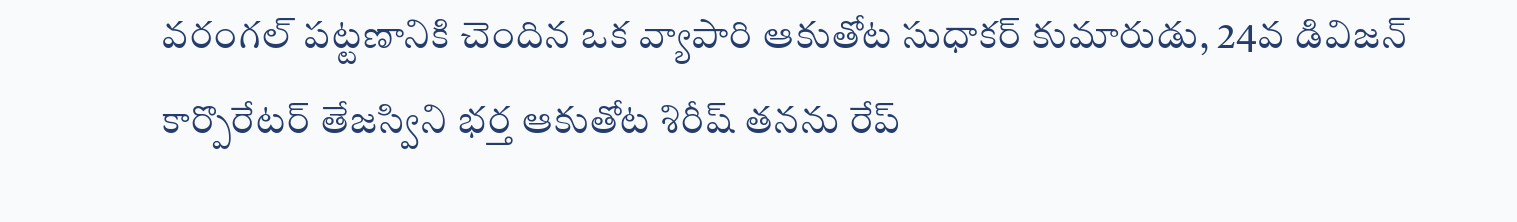వరంగల్ పట్టణానికి చెందిన ఒక వ్యాపారి ఆకుతోట సుధాకర్ కుమారుడు, 24వ డివిజన్ కార్పొరేటర్ తేజస్విని భర్త ఆకుతోట శిరీష్ తనను రేప్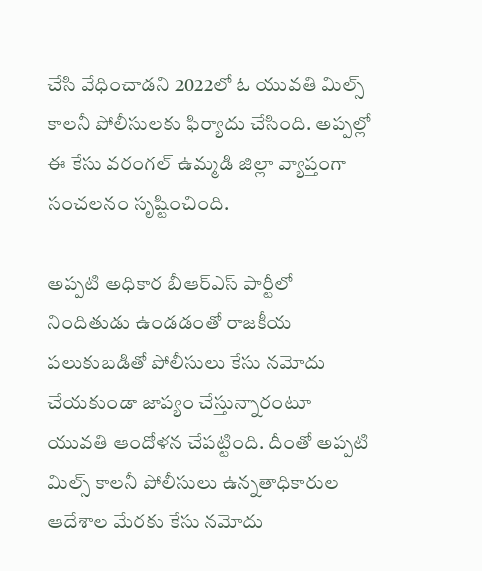చేసి వేధించాడని 2022లో ఓ యువతి మిల్స్ కాలనీ పోలీసులకు ఫిర్యాదు చేసింది. అప్పల్లో ఈ కేసు వరంగల్ ఉమ్మడి జిల్లా వ్యాప్తంగా సంచలనం సృష్టించింది.

అప్పటి అధికార బీఆర్ఎస్ పార్టీలో నిందితుడు ఉండడంతో రాజకీయ పలుకుబడితో పోలీసులు కేసు నమోదు చేయకుండా జాప్యం చేస్తున్నారంటూ యువతి ఆందోళన చేపట్టింది. దీంతో అప్పటి మిల్స్ కాలనీ పోలీసులు ఉన్నతాధికారుల ఆదేశాల మేరకు కేసు నమోదు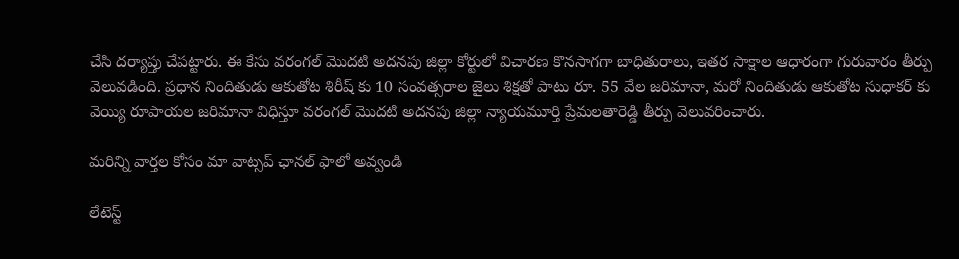చేసి దర్యాప్తు చేపట్టారు. ఈ కేసు వరంగల్ మొదటి అదనపు జిల్లా కోర్టులో విచారణ కొనసాగగా బాధితురాలు, ఇతర సాక్షాల ఆధారంగా గురువారం తీర్పు వెలువడింది. ప్రధాన నిందితుడు ఆకుతోట శిరీష్ కు 10 సంవత్సరాల జైలు శిక్షతో పాటు రూ. 55 వేల జరిమానా, మరో నిందితుడు ఆకుతోట సుధాకర్ కు వెయ్యి రూపాయల జరిమానా విధిస్తూ వరంగల్ మొదటి అదనపు జిల్లా న్యాయమూర్తి ప్రేమలతారెడ్డి తీర్పు వెలువరించారు.

మ‌రిన్ని వార్త‌ల కోసం మా వాట్స‌ప్ ఛాన‌ల్ ఫాలో అవ్వండి

లేటెస్ట్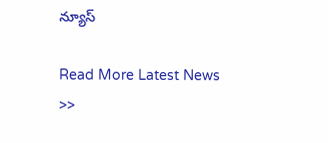న్యూస్‌

Read More Latest News >>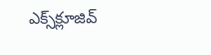ఎక్స్‌క్లూజివ్‌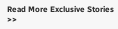Read More Exclusive Stories >>